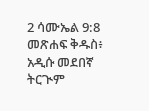2 ሳሙኤል 9:8 መጽሐፍ ቅዱስ፥ አዲሱ መደበኛ ትርጒም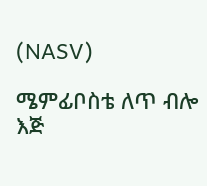(NASV)

ሜምፊቦስቴ ለጥ ብሎ እጅ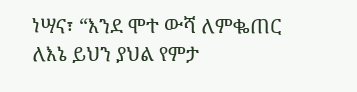ነሣና፣ “እንደ ሞተ ውሻ ለምቈጠር ለእኔ ይህን ያህል የምታ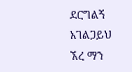ደርግልኝ አገልጋይህ ኧረ ማን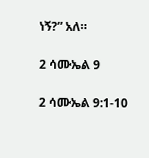ነኝ?” አለ።

2 ሳሙኤል 9

2 ሳሙኤል 9:1-10